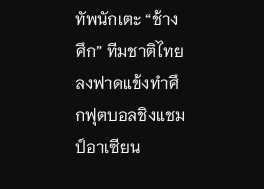ทัพนักเตะ “ช้างศึก” ทีมชาติไทย ลงฟาดแข้งทำศึกฟุตบอลชิงแชมป์อาเซียน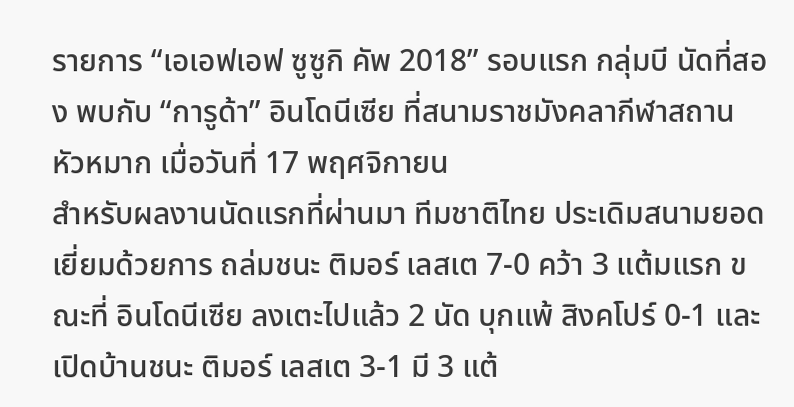รายการ “เอเอฟเอฟ ซูซูกิ คัพ 2018” รอบแรก กลุ่มบี นัดที่สอง พบกับ “การูด้า” อินโดนีเซีย ที่สนามราชมังคลากีฬาสถาน หัวหมาก เมื่อวันที่ 17 พฤศจิกายน
สำหรับผลงานนัดแรกที่ผ่านมา ทีมชาติไทย ประเดิมสนามยอดเยี่ยมด้วยการ ถล่มชนะ ติมอร์ เลสเต 7-0 คว้า 3 แต้มแรก ขณะที่ อินโดนีเซีย ลงเตะไปแล้ว 2 นัด บุกแพ้ สิงคโปร์ 0-1 และเปิดบ้านชนะ ติมอร์ เลสเต 3-1 มี 3 แต้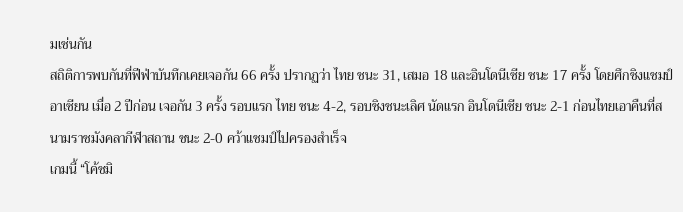มเช่นกัน
สถิติการพบกันที่ฟีฟ่าบันทึกเคยเจอกัน 66 ครั้ง ปรากฏว่า ไทย ชนะ 31, เสมอ 18 และอินโดนีเซีย ชนะ 17 ครั้ง โดยศึกชิงแชมป์อาเซียน เมื่อ 2 ปีก่อน เจอกัน 3 ครั้ง รอบแรก ไทย ชนะ 4-2, รอบชิงชนะเลิศ นัดแรก อินโดนีเซีย ชนะ 2-1 ก่อนไทยเอาคืนที่สนามราชมังคลากีฬาสถาน ชนะ 2-0 คว้าแชมป์ไปครองสำเร็จ
เกมนี้ “โค้ชมิ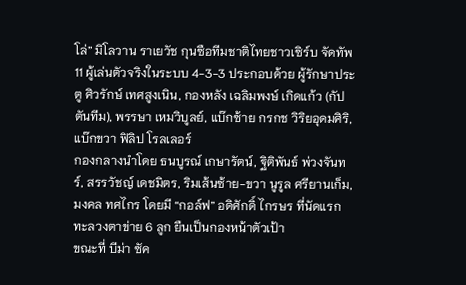โล่” มิโลวาน ราเยวัช กุนซือทีมชาติไทยชาวเซิร์บ จัดทัพ 11 ผู้เล่นตัวจริงในระบบ 4-3-3 ประกอบด้วย ผู้รักษาประตู ศิวรักษ์ เทศสูงเนิน, กองหลัง เฉลิมพงษ์ เกิดแก้ว (กัปตันทีม), พรรษา เหมวิบูลย์, แบ๊กซ้าย กรกช วิริยอุดมศิริ, แบ๊กขวา ฟิลิป โรลเลอร์
กองกลางนำโดย ธนบูรณ์ เกษารัตน์, ฐิติพันธ์ พ่วงจันทร์, สรรวัชญ์ เดชมิตร, ริมเส้นซ้าย-ขวา นูรูล ศรียานเก็ม, มงคล ทศไกร โดยมี “กอล์ฟ” อดิศักดิ์ ไกรษร ที่นัดแรกทะลวงตาข่าย 6 ลูก ยืนเป็นกองหน้าตัวเป้า
ขณะที่ บีม่า ซัค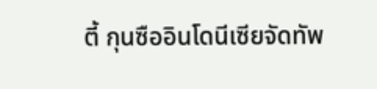ตี้ กุนซืออินโดนีเซียจัดทัพ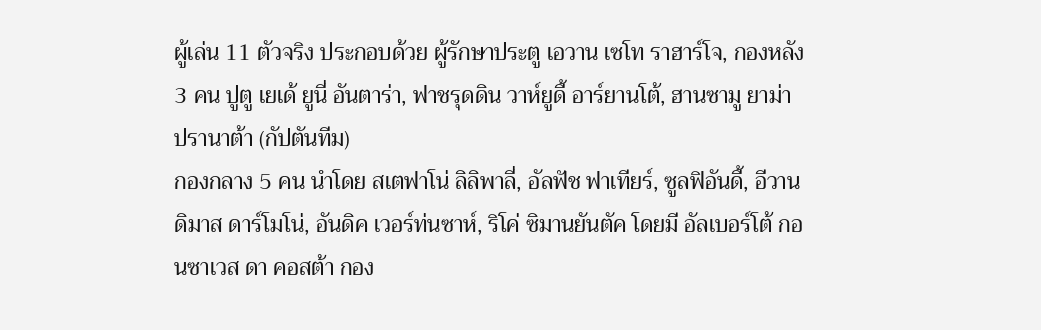ผู้เล่น 11 ตัวจริง ประกอบด้วย ผู้รักษาประตู เอวาน เซโท ราฮาร์โจ, กองหลัง 3 คน ปูตู เยเด้ ยูนี่ อันตาร่า, ฟาชรุดดิน วาห์ยูดี้ อาร์ยานโต้, ฮานซามู ยาม่า ปรานาต้า (กัปตันทีม)
กองกลาง 5 คน นำโดย สเตฟาโน่ ลิลิพาลี่, อัลฟัช ฟาเทียร์, ซูลฟิอันดี้, อีวาน ดิมาส ดาร์โมโน่, อันดิค เวอร์ท่นซาห์, ริโค่ ซิมานยันตัค โดยมี อัลเบอร์โต้ กอนซาเวส ดา คอสต้า กอง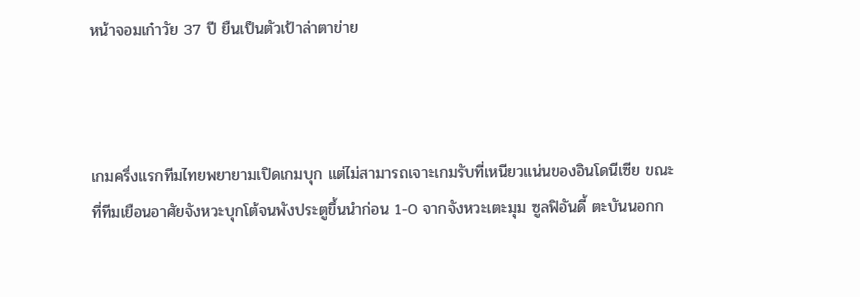หน้าจอมเก๋าวัย 37 ปี ยืนเป็นตัวเป้าล่าตาข่าย



เกมครึ่งแรกทีมไทยพยายามเปิดเกมบุก แต่ไม่สามารถเจาะเกมรับที่เหนียวแน่นของอินโดนีเซีย ขณะที่ทีมเยือนอาศัยจังหวะบุกโต้จนพังประตูขึ้นนำก่อน 1-0 จากจังหวะเตะมุม ซูลฟิอันดี้ ตะบันนอกก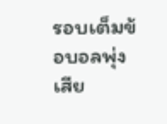รอบเต็มข้อบอลพุ่งเสีย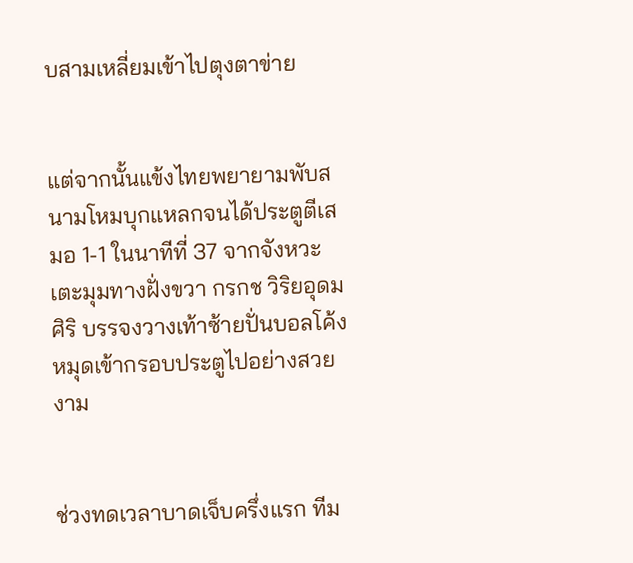บสามเหลี่ยมเข้าไปตุงตาข่าย


แต่จากนั้นแข้งไทยพยายามพับสนามโหมบุกแหลกจนได้ประตูตีเสมอ 1-1 ในนาทีที่ 37 จากจังหวะเตะมุมทางฝั่งขวา กรกช วิริยอุดมศิริ บรรจงวางเท้าซ้ายปั่นบอลโค้งหมุดเข้ากรอบประตูไปอย่างสวยงาม


ช่วงทดเวลาบาดเจ็บครึ่งแรก ทีม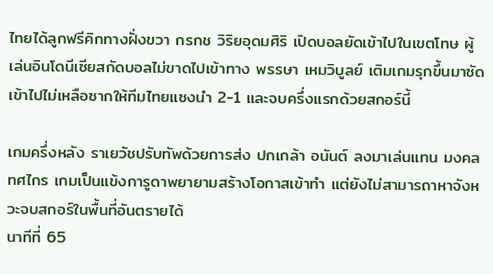ไทยได้ลูกฟรีคิกทางฝั่งขวา กรกช วิริยอุดมศิริ เปิดบอลยัดเข้าไปในเขตโทษ ผู้เล่นอินโดนีเซียสกัดบอลไม่ขาดไปเข้าทาง พรรษา เหมวิบูลย์ เติมเกมรุกขึ้นมาซัดเข้าไปไม่เหลือซากให้ทีมไทยแซงนำ 2-1 และจบครึ่งแรกด้วยสกอร์นี้

เกมครึ่งหลัง ราเยวัชปรับทัพด้วยการส่ง ปกเกล้า อนันต์ ลงมาเล่นแทน มงคล ทศไกร เกมเป็นแข้งการูดาพยายามสร้างโอกาสเข้าทำ แต่ยังไม่สามารถาหาจังหวะจบสกอร์ในพื้นที่อันตรายได้
นาทีที่ 65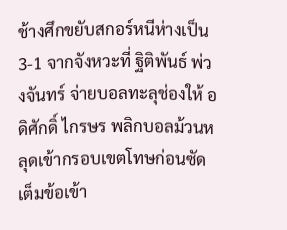ช้างศึกขยับสกอร์หนีห่างเป็น 3-1 จากจังหวะที่ ฐิติพันธ์ พ่วงจันทร์ จ่ายบอลทะลุช่องให้ อดิศักดิ์ ไกรษร พลิกบอลม้วนหลุดเข้ากรอบเขตโทษก่อนซัดเต็มข้อเข้า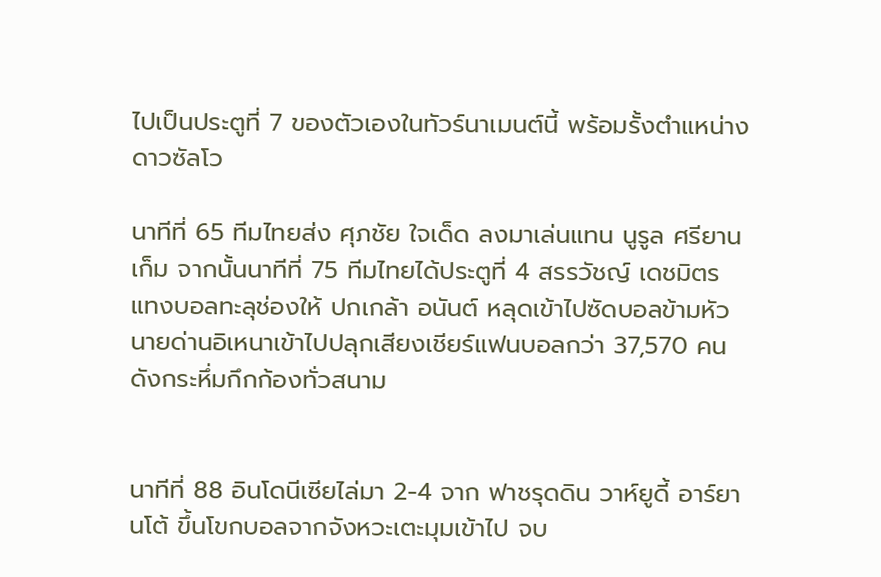ไปเป็นประตูที่ 7 ของตัวเองในทัวร์นาเมนต์นี้ พร้อมรั้งตำแหน่างดาวซัลโว

นาทีที่ 65 ทีมไทยส่ง ศุภชัย ใจเด็ด ลงมาเล่นแทน นูรูล ศรียานเก็ม จากนั้นนาทีที่ 75 ทีมไทยได้ประตูที่ 4 สรรวัชญ์ เดชมิตร แทงบอลทะลุช่องให้ ปกเกล้า อนันต์ หลุดเข้าไปซัดบอลข้ามหัวนายด่านอิเหนาเข้าไปปลุกเสียงเชียร์แฟนบอลกว่า 37,570 คนดังกระหึ่มกึกก้องทั่วสนาม


นาทีที่ 88 อินโดนีเซียไล่มา 2-4 จาก ฟาชรุดดิน วาห์ยูดี้ อาร์ยานโต้ ขึ้นโขกบอลจากจังหวะเตะมุมเข้าไป จบ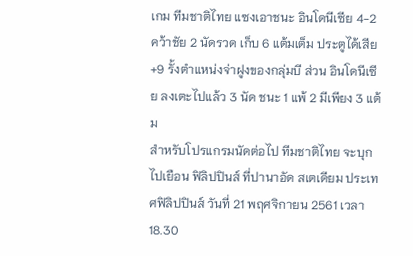เกม ทีมชาติไทย แซงเอาชนะ อินโดนีเซีย 4-2 คว้าชัย 2 นัดรวด เก็บ 6 แต้มเต็ม ประตูได้เสีย +9 รั้งตำแหน่งจ่าฝูงของกลุ่มบี ส่วน อินโดนีเซีย ลงเตะไปแล้ว 3 นัด ชนะ 1 แพ้ 2 มีเพียง 3 แต้ม
สำหรับโปรแกรมนัดต่อไป ทีมชาติไทย จะบุกไปเยือน ฟิลิปปินส์ ที่ปานาอัด สเตเดียม ประเทศฟิลิปปินส์ วันที่ 21 พฤศจิกายน 2561 เวลา 18.30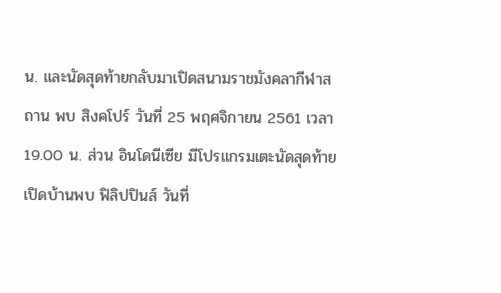น. และนัดสุดท้ายกลับมาเปิดสนามราชมังคลากีฬาสถาน พบ สิงคโปร์ วันที่ 25 พฤศจิกายน 2561 เวลา 19.00 น. ส่วน อินโดนีเซีย มีโปรแกรมเตะนัดสุดท้ายเปิดบ้านพบ ฟิลิปปินส์ วันที่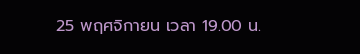25 พฤศจิกายน เวลา 19.00 น.